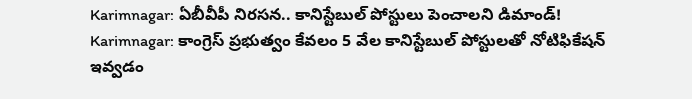Karimnagar: ఏబీవీపీ నిరసన.. కానిస్టేబుల్ పోస్టులు పెంచాలని డిమాండ్!
Karimnagar: కాంగ్రెస్ ప్రభుత్వం కేవలం 5 వేల కానిస్టేబుల్ పోస్టులతో నోటిఫికేషన్ ఇవ్వడం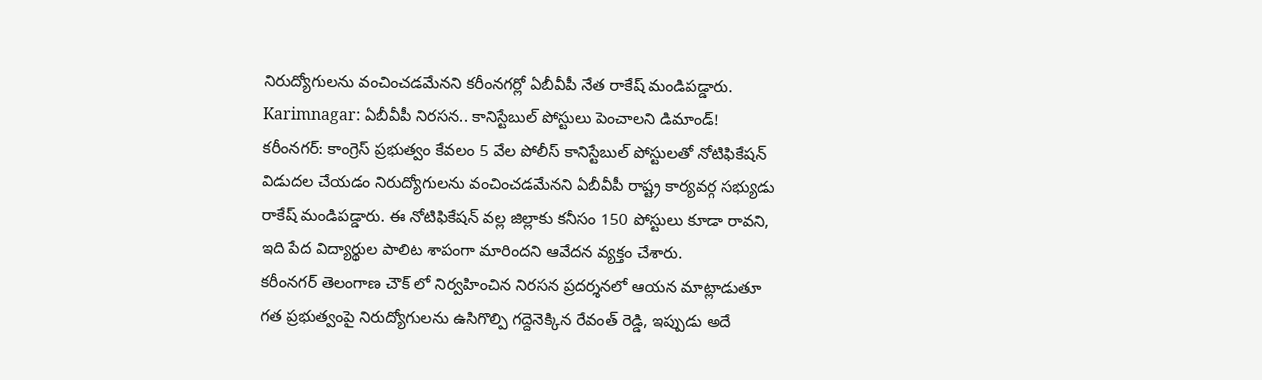నిరుద్యోగులను వంచించడమేనని కరీంనగర్లో ఏబీవీపీ నేత రాకేష్ మండిపడ్డారు.
Karimnagar: ఏబీవీపీ నిరసన.. కానిస్టేబుల్ పోస్టులు పెంచాలని డిమాండ్!
కరీంనగర్: కాంగ్రెస్ ప్రభుత్వం కేవలం 5 వేల పోలీస్ కానిస్టేబుల్ పోస్టులతో నోటిఫికేషన్ విడుదల చేయడం నిరుద్యోగులను వంచించడమేనని ఏబీవీపీ రాష్ట్ర కార్యవర్గ సభ్యుడు రాకేష్ మండిపడ్డారు. ఈ నోటిఫికేషన్ వల్ల జిల్లాకు కనీసం 150 పోస్టులు కూడా రావని, ఇది పేద విద్యార్థుల పాలిట శాపంగా మారిందని ఆవేదన వ్యక్తం చేశారు.
కరీంనగర్ తెలంగాణ చౌక్ లో నిర్వహించిన నిరసన ప్రదర్శనలో ఆయన మాట్లాడుతూ గత ప్రభుత్వంపై నిరుద్యోగులను ఉసిగొల్పి గద్దెనెక్కిన రేవంత్ రెడ్డి, ఇప్పుడు అదే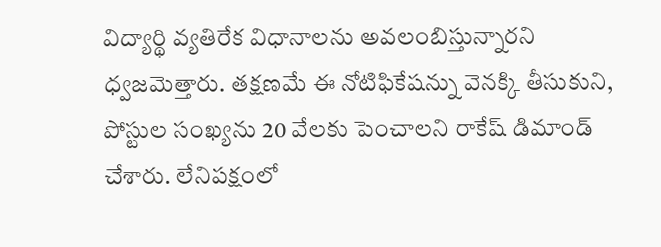విద్యార్థి వ్యతిరేక విధానాలను అవలంబిస్తున్నారని ధ్వజమెత్తారు. తక్షణమే ఈ నోటిఫికేషన్ను వెనక్కి తీసుకుని, పోస్టుల సంఖ్యను 20 వేలకు పెంచాలని రాకేష్ డిమాండ్ చేశారు. లేనిపక్షంలో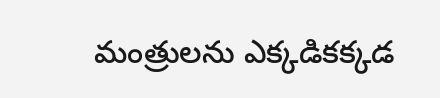మంత్రులను ఎక్కడికక్కడ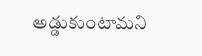అడ్డుకుంటామని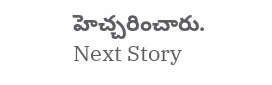హెచ్చరించారు.
Next Story